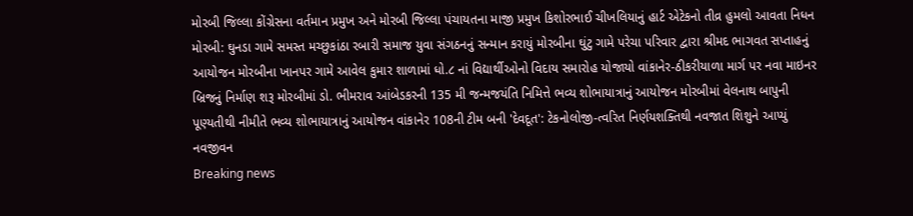મોરબી જિલ્લા કોંગ્રેસના વર્તમાન પ્રમુખ અને મોરબી જિલ્લા પંચાયતના માજી પ્રમુખ કિશોરભાઈ ચીખલિયાનું હાર્ટ એટેકનો તીવ્ર હુમલો આવતા નિધન મોરબી: ઘુનડા ગામે સમસ્ત મચ્છુકાંઠા રબારી સમાજ યુવા સંગઠનનું સન્માન કરાયું મોરબીના ઘુંટુ ગામે પરેચા પરિવાર દ્વારા શ્રીમદ ભાગવત સપ્તાહનું આયોજન મોરબીના ખાનપર ગામે આવેલ કુમાર શાળામાં ધો.૮ નાં વિદ્યાર્થીઓનો વિદાય સમારોહ યોજાયો વાંકાનેર-ઠીકરીયાળા માર્ગ પર નવા માઇનર બ્રિજનું નિર્માણ શરૂ મોરબીમાં ડો. ભીમરાવ આંબેડકરની 135 મી જન્મજયંતિ નિમિત્તે ભવ્ય શોભાયાત્રાનું આયોજન મોરબીમાં વેલનાથ બાપુની પૂણ્યતીથી નીમીતે ભવ્ય શોભાયાત્રાનું આયોજન વાંકાનેર 108ની ટીમ બની 'દેવદૂત': ટેકનોલોજી-ત્વરિત નિર્ણયશક્તિથી નવજાત શિશુને આપ્યું નવજીવન
Breaking news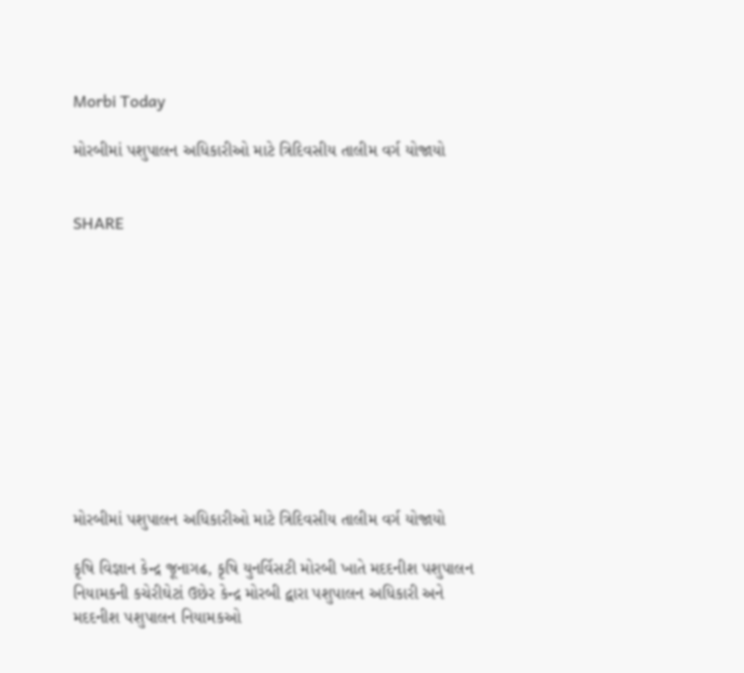Morbi Today

મોરબીમાં પશુપાલન અધિકારીઓ માટે ત્રિદિવસીય તાલીમ વર્ગ યોજાયો


SHARE











મોરબીમાં પશુપાલન અધિકારીઓ માટે ત્રિદિવસીય તાલીમ વર્ગ યોજાયો

કૃષિ વિજ્ઞાન કેન્દ્ર જૂનાગઢ, કૃષિ યુનર્વિસટી મોરબી ખાતે મદદનીશ પશુપાલન નિયામકની કચેરીઘેટાં ઉછેર કેન્દ્ર મોરબી દ્વારા પશુપાલન અધિકારી અને મદદનીશ પશુપાલન નિયામકઓ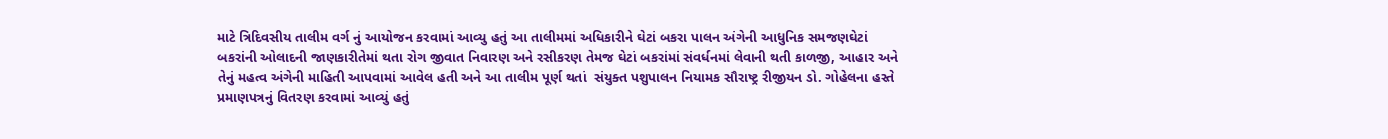માટે ત્રિદિવસીય તાલીમ વર્ગ નું આયોજન કરવામાં આવ્યુ હતું આ તાલીમમાં અધિકારીને ઘેટાં બકરા પાલન અંગેની આધુનિક સમજણઘેટાં બકરાંની ઓલાદની જાણકારીતેમાં થતા રોગ જીવાત નિવારણ અને રસીકરણ તેમજ ઘેટાં બકરાંમાં સંવર્ધનમાં લેવાની થતી કાળજી, આહાર અને તેનું મહત્વ અંગેની માહિતી આપવામાં આવેલ હતી અને આ તાલીમ પૂર્ણ થતાં  સંયુક્ત પશુપાલન નિયામક સૌરાષ્ટ્ર રીજીયન ડો. ગોહેલના હસ્તે પ્રમાણપત્રનું વિતરણ કરવામાં આવ્યું હતું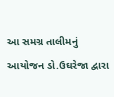આ સમગ્ર તાલીમનું આયોજન ડો.ઉઘરેજા દ્વારા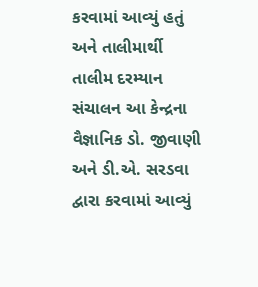કરવામાં આવ્યું હતું અને તાલીમાર્થી તાલીમ દરમ્યાન  સંચાલન આ કેન્દ્રના વૈજ્ઞાનિક ડો. જીવાણી અને ડી.એ. સરડવા દ્વારા કરવામાં આવ્યું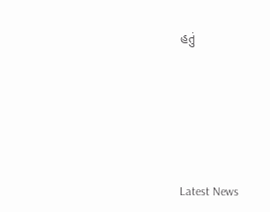હતું






Latest News